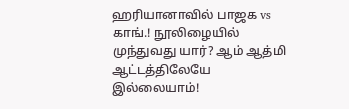ஹரியானாவில் பாஜக vs காங்.! நூலிழையில் முந்துவது யார்? ஆம் ஆத்மி ஆட்டத்திலேயே இல்லையாம்!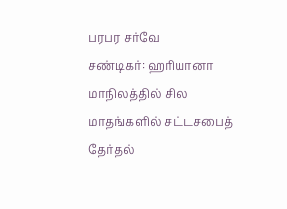பரபர சர்வே
சண்டிகர்: ஹரியானா மாநிலத்தில் சில மாதங்களில் சட்டசபைத் தேர்தல்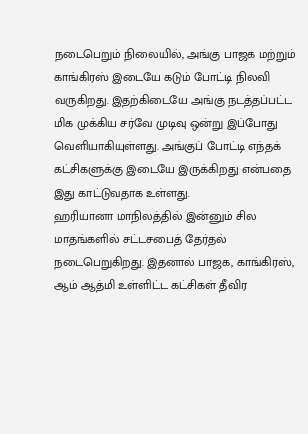நடைபெறும் நிலையில், அங்கு பாஜக மற்றும் காங்கிரஸ் இடையே கடும் போட்டி நிலவி வருகிறது. இதற்கிடையே அங்கு நடத்தப்பட்ட மிக முக்கிய சர்வே முடிவு ஒன்று இப்போது வெளியாகியுள்ளது. அங்குப் போட்டி எந்தக் கட்சிகளுக்கு இடையே இருக்கிறது என்பதை இது காட்டுவதாக உள்ளது.
ஹரியானா மாநிலத்தில் இன்னும் சில மாதங்களில் சட்டசபைத் தேர்தல் நடைபெறுகிறது. இதனால் பாஜக, காங்கிரஸ், ஆம் ஆத்மி உள்ளிட்ட கட்சிகள் தீவிர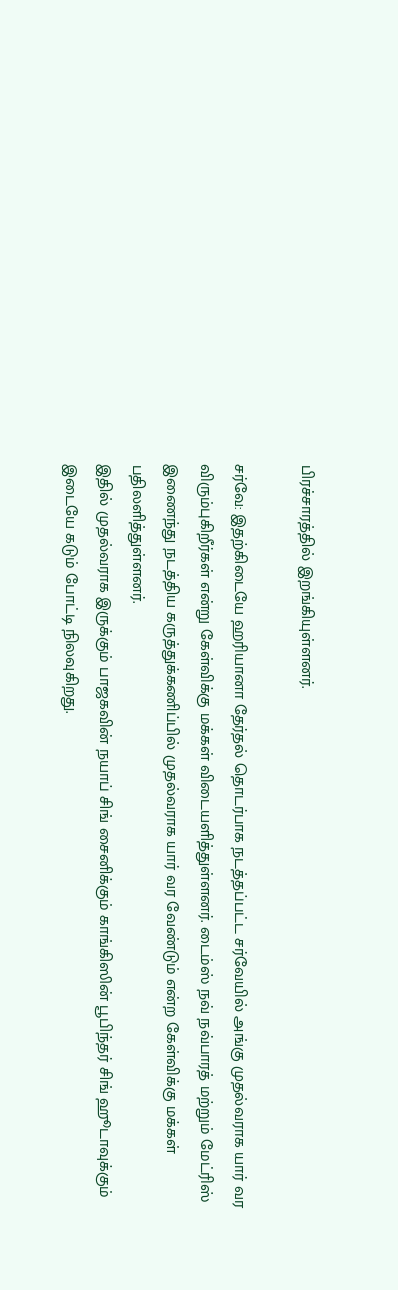பிரச்சாரத்தில் இறங்கியுள்ளனர்.

சர்வே: இதற்கிடையே ஹரியானா தேர்தல் தொடர்பாக நடத்தப்பட்ட சர்வேயில் அங்கு முதல்வராக யார் வர விரும்புகிறீர்கள் என்று கேள்விக்கு மக்கள் விடையளித்துள்ளனர். டைம்ஸ் நவ் நவ்பாரத் மற்றும் மேட்ரிஸ் இணைந்து நடத்திய கருத்துக்கணிப்பில் முதல்வராக யார் வர வேண்டும் என்ற கேள்விக்கு மக்கள் பதிலளித்துள்ளனர்.
இதில் முதல்வராக இருக்கும் பாஜகவின் நயாப் சிங் சைனிக்கும் காங்கிஸின் பூபிந்தர் சிங் ஹூடாவுக்கும் இடையே கடும் போட்டி நிலவுகிறது.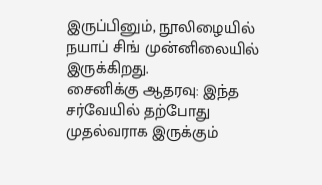இருப்பினும், நூலிழையில் நயாப் சிங் முன்னிலையில் இருக்கிறது.
சைனிக்கு ஆதரவு: இந்த சர்வேயில் தற்போது முதல்வராக இருக்கும்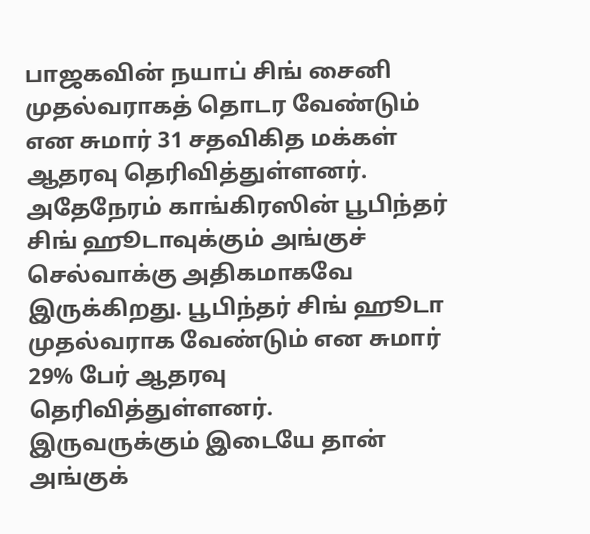பாஜகவின் நயாப் சிங் சைனி முதல்வராகத் தொடர வேண்டும் என சுமார் 31 சதவிகித மக்கள் ஆதரவு தெரிவித்துள்ளனர். அதேநேரம் காங்கிரஸின் பூபிந்தர் சிங் ஹூடாவுக்கும் அங்குச் செல்வாக்கு அதிகமாகவே இருக்கிறது. பூபிந்தர் சிங் ஹூடா முதல்வராக வேண்டும் என சுமார் 29% பேர் ஆதரவு தெரிவித்துள்ளனர்.
இருவருக்கும் இடையே தான் அங்குக்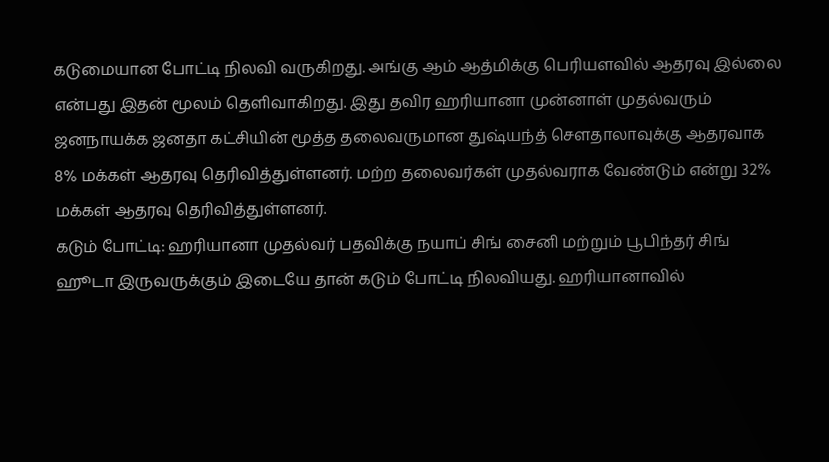கடுமையான போட்டி நிலவி வருகிறது. அங்கு ஆம் ஆத்மிக்கு பெரியளவில் ஆதரவு இல்லை என்பது இதன் மூலம் தெளிவாகிறது. இது தவிர ஹரியானா முன்னாள் முதல்வரும் ஜனநாயக்க ஜனதா கட்சியின் மூத்த தலைவருமான துஷ்யந்த் சௌதாலாவுக்கு ஆதரவாக 8% மக்கள் ஆதரவு தெரிவித்துள்ளனர். மற்ற தலைவர்கள் முதல்வராக வேண்டும் என்று 32% மக்கள் ஆதரவு தெரிவித்துள்ளனர்.
கடும் போட்டி: ஹரியானா முதல்வர் பதவிக்கு நயாப் சிங் சைனி மற்றும் பூபிந்தர் சிங் ஹூடா இருவருக்கும் இடையே தான் கடும் போட்டி நிலவியது. ஹரியானாவில்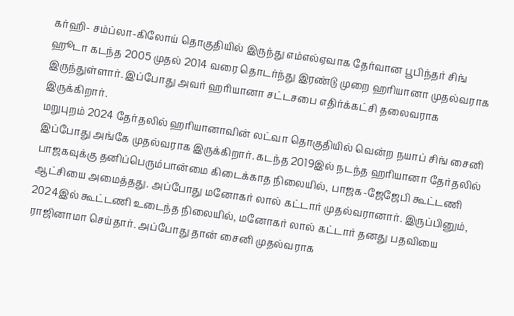கர்ஹி- சம்ப்லா-கிலோய் தொகுதியில் இருந்து எம்எல்ஏவாக தேர்வான பூபிந்தர் சிங் ஹூடா கடந்த 2005 முதல் 2014 வரை தொடர்ந்து இரண்டு முறை ஹரியானா முதல்வராக இருந்துள்ளார். இப்போது அவர் ஹரியானா சட்டசபை எதிர்க்கட்சி தலைவராக இருக்கிறார்.
மறுபுறம் 2024 தேர்தலில் ஹரியானாவின் லட்வா தொகுதியில் வென்ற நயாப் சிங் சைனி இப்போது அங்கே முதல்வராக இருக்கிறார். கடந்த 2019இல் நடந்த ஹரியானா தேர்தலில் பாஜகவுக்கு தனிப்பெரும்பான்மை கிடைக்காத நிலையில், பாஜக-ஜேஜேபி கூட்டணி ஆட்சியை அமைத்தது. அப்போது மனோகர் லால் கட்டார் முதல்வரானார். இருப்பினும், 2024இல் கூட்டணி உடைந்த நிலையில், மனோகர் லால் கட்டார் தனது பதவியை ராஜினாமா செய்தார். அப்போது தான் சைனி முதல்வராக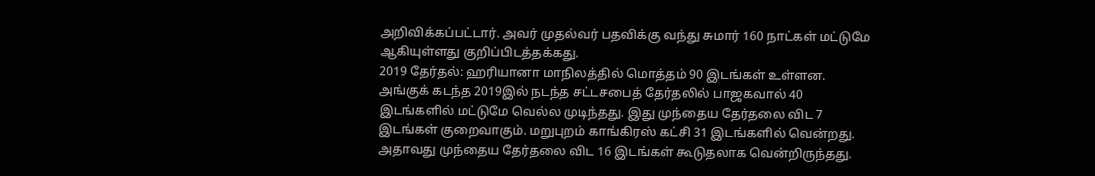அறிவிக்கப்பட்டார். அவர் முதல்வர் பதவிக்கு வந்து சுமார் 160 நாட்கள் மட்டுமே ஆகியுள்ளது குறிப்பிடத்தக்கது.
2019 தேர்தல்: ஹரியானா மாநிலத்தில் மொத்தம் 90 இடங்கள் உள்ளன. அங்குக் கடந்த 2019இல் நடந்த சட்டசபைத் தேர்தலில் பாஜகவால் 40 இடங்களில் மட்டுமே வெல்ல முடிந்தது. இது முந்தைய தேர்தலை விட 7 இடங்கள் குறைவாகும். மறுபுறம் காங்கிரஸ் கட்சி 31 இடங்களில் வென்றது. அதாவது முந்தைய தேர்தலை விட 16 இடங்கள் கூடுதலாக வென்றிருந்தது.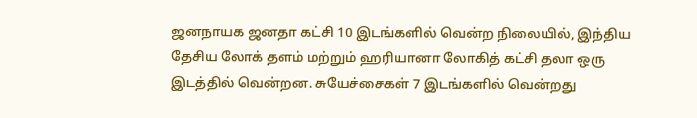ஜனநாயக ஜனதா கட்சி 10 இடங்களில் வென்ற நிலையில், இந்திய தேசிய லோக் தளம் மற்றும் ஹரியானா லோகித் கட்சி தலா ஒரு இடத்தில் வென்றன. சுயேச்சைகள் 7 இடங்களில் வென்றது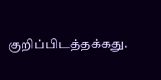குறிப்பிடத்தக்கது.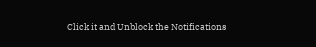Click it and Unblock the Notifications